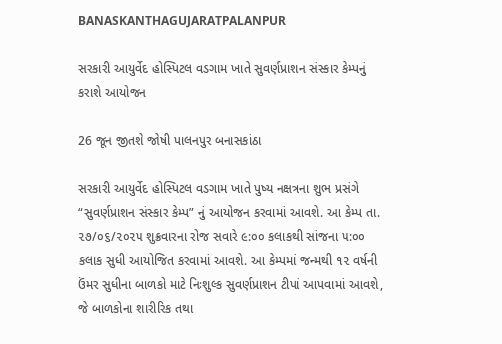BANASKANTHAGUJARATPALANPUR

સરકારી આયુર્વેદ હોસ્પિટલ વડગામ ખાતે સુવર્ણપ્રાશન સંસ્કાર કેમ્પનું કરાશે આયોજન

26 જૂન જીતશે જોષી પાલનપુર બનાસકાંઠા

સરકારી આયુર્વેદ હોસ્પિટલ વડગામ ખાતે પુષ્ય નક્ષત્રના શુભ પ્રસંગે “સુવર્ણપ્રાશન સંસ્કાર કેમ્પ” નું આયોજન કરવામાં આવશે. આ કેમ્પ તા. ૨૭/૦૬/૨૦૨૫ શુક્રવારના રોજ સવારે ૯:૦૦ કલાકથી સાંજના ૫:૦૦ કલાક સુધી આયોજિત કરવામાં આવશે. આ કેમ્પમાં જન્મથી ૧૨ વર્ષની ઉંમર સુધીના બાળકો માટે નિઃશુલ્ક સુવર્ણપ્રાશન ટીપાં આપવામાં આવશે, જે બાળકોના શારીરિક તથા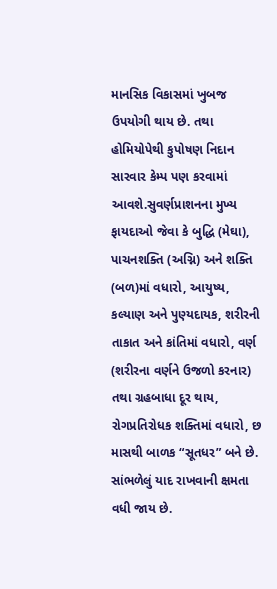માનસિક વિકાસમાં ખુબજ ઉપયોગી થાય છે. તથા હોમિયોપેથી કુપોષણ નિદાન સારવાર કેમ્પ પણ કરવામાં આવશે.સુવર્ણપ્રાશનના મુખ્ય ફાયદાઓ જેવા કે બુદ્ધિ (મેઘા), પાચનશક્તિ (અગ્નિ) અને શક્તિ (બળ)માં વધારો, આયુષ્ય, કલ્યાણ અને પુણ્યદાયક, શરીરની તાકાત અને કાંતિમાં વધારો, વર્ણ (શરીરના વર્ણને ઉજળો કરનાર) તથા ગ્રહબાધા દૂર થાય, રોગપ્રતિરોધક શક્તિમાં વધારો, છ માસથી બાળક “સૂતધર” બને છે. સાંભળેલું યાદ રાખવાની ક્ષમતા વધી જાય છે.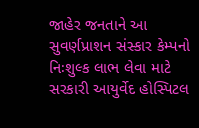જાહેર જનતાને આ સુવર્ણપ્રાશન સંસ્કાર કેમ્પનો નિઃશુલ્ક લાભ લેવા માટે સરકારી આયુર્વેદ હોસ્પિટલ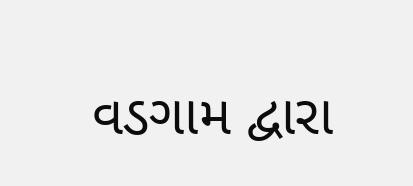વડગામ દ્વારા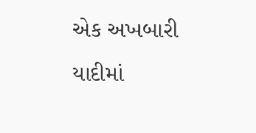એક અખબારી યાદીમાં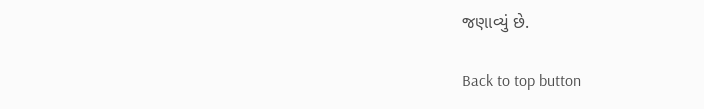જણાવ્યું છે.

Back to top button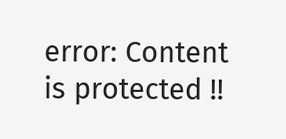error: Content is protected !!